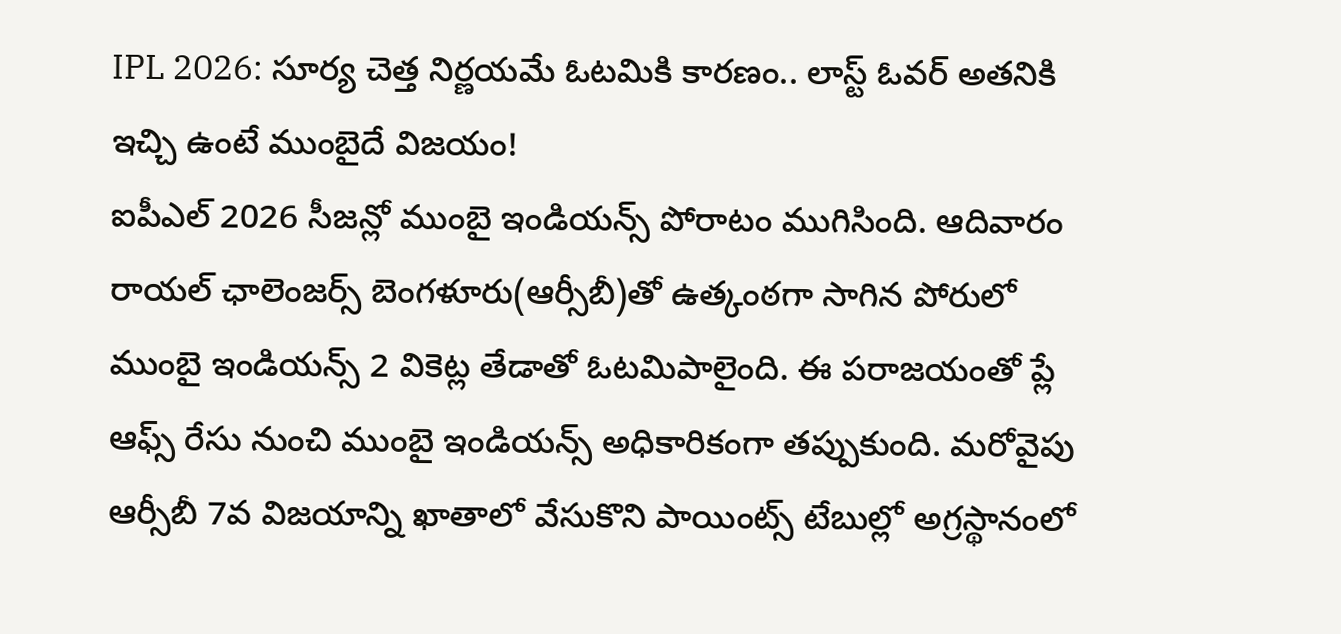IPL 2026: సూర్య చెత్త నిర్ణయమే ఓటమికి కారణం.. లాస్ట్ ఓవర్ అతనికి ఇచ్చి ఉంటే ముంబైదే విజయం!
ఐపీఎల్ 2026 సీజన్లో ముంబై ఇండియన్స్ పోరాటం ముగిసింది. ఆదివారం రాయల్ ఛాలెంజర్స్ బెంగళూరు(ఆర్సీబీ)తో ఉత్కంఠగా సాగిన పోరులో ముంబై ఇండియన్స్ 2 వికెట్ల తేడాతో ఓటమిపాలైంది. ఈ పరాజయంతో ప్లే ఆఫ్స్ రేసు నుంచి ముంబై ఇండియన్స్ అధికారికంగా తప్పుకుంది. మరోవైపు ఆర్సీబీ 7వ విజయాన్ని ఖాతాలో వేసుకొని పాయింట్స్ టేబుల్లో అగ్రస్థానంలో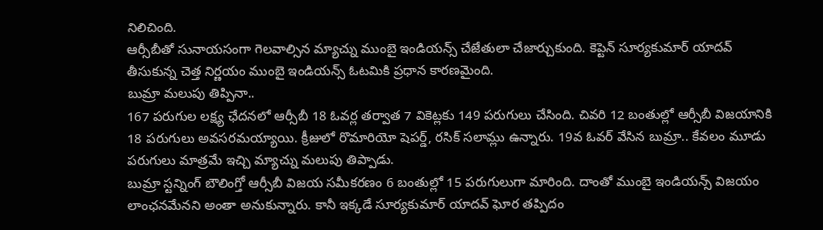నిలిచింది.
ఆర్సీబీతో సునాయసంగా గెలవాల్సిన మ్యాచ్ను ముంబై ఇండియన్స్ చేజేతులా చేజార్చుకుంది. కెప్టెన్ సూర్యకుమార్ యాదవ్ తీసుకున్న చెత్త నిర్ణయం ముంబై ఇండియన్స్ ఓటమికి ప్రధాన కారణమైంది.
బుమ్రా మలుపు తిప్పినా..
167 పరుగుల లక్ష్య ఛేదనలో ఆర్సీబీ 18 ఓవర్ల తర్వాత 7 వికెట్లకు 149 పరుగులు చేసింది. చివరి 12 బంతుల్లో ఆర్సీబీ విజయానికి 18 పరుగులు అవసరమయ్యాయి. క్రీజులో రొమారియో షెపర్డ్, రసిక్ సలామ్లు ఉన్నారు. 19వ ఓవర్ వేసిన బుమ్రా.. కేవలం మూడు పరుగులు మాత్రమే ఇచ్చి మ్యాచ్ను మలుపు తిప్పాడు.
బుమ్రా స్టన్నింగ్ బౌలింగ్తో ఆర్సీబీ విజయ సమీకరణం 6 బంతుల్లో 15 పరుగులుగా మారింది. దాంతో ముంబై ఇండియన్స్ విజయం లాంఛనమేనని అంతా అనుకున్నారు. కానీ ఇక్కడే సూర్యకుమార్ యాదవ్ ఘోర తప్పిదం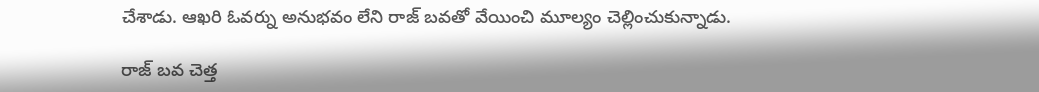చేశాడు. ఆఖరి ఓవర్ను అనుభవం లేని రాజ్ బవతో వేయించి మూల్యం చెల్లించుకున్నాడు.

రాజ్ బవ చెత్త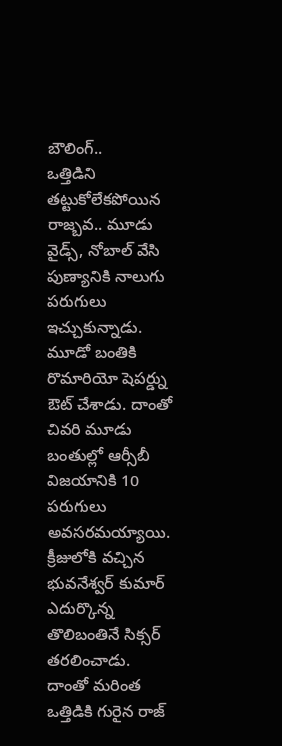బౌలింగ్..
ఒత్తిడిని తట్టుకోలేకపోయిన రాజ్బవ.. మూడు వైడ్స్, నోబాల్ వేసి పుణ్యానికి నాలుగు పరుగులు ఇచ్చుకున్నాడు. మూడో బంతికి రొమారియో షెపర్డ్ను ఔట్ చేశాడు. దాంతో చివరి మూడు బంతుల్లో ఆర్సీబీ విజయానికి 10 పరుగులు అవసరమయ్యాయి.
క్రీజులోకి వచ్చిన భువనేశ్వర్ కుమార్ ఎదుర్కొన్న తొలిబంతినే సిక్సర్ తరలించాడు. దాంతో మరింత ఒత్తిడికి గురైన రాజ్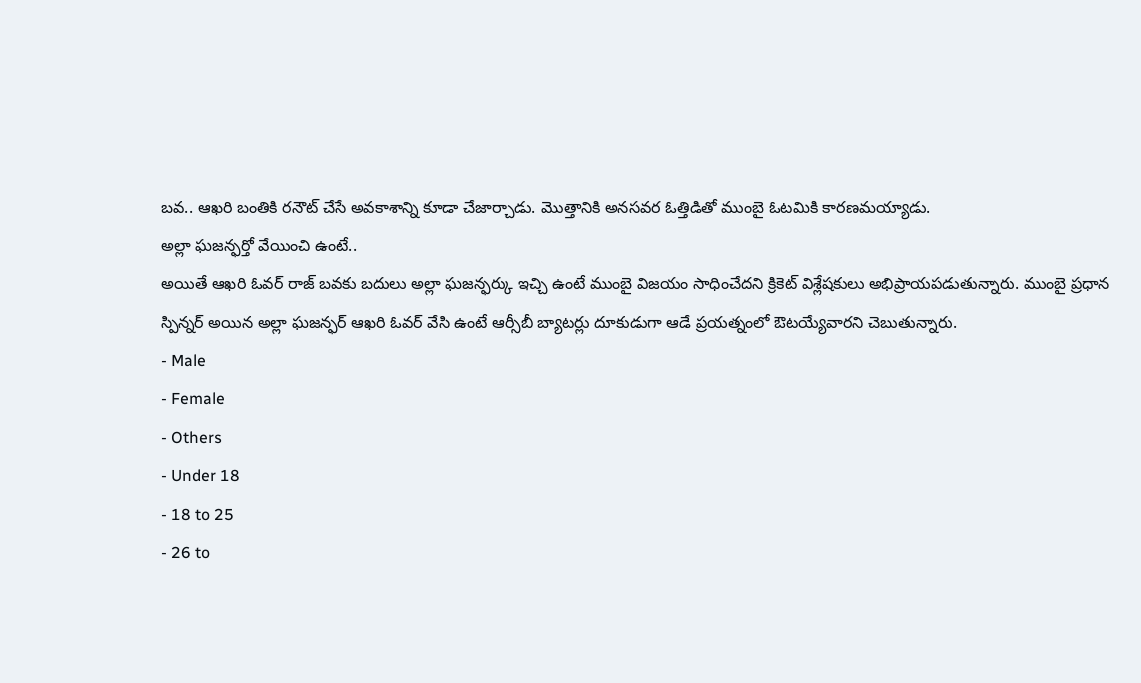బవ.. ఆఖరి బంతికి రనౌట్ చేసే అవకాశాన్ని కూడా చేజార్చాడు. మొత్తానికి అనసవర ఓత్తిడితో ముంబై ఓటమికి కారణమయ్యాడు.
అల్లా ఘజన్ఫర్తో వేయించి ఉంటే..
అయితే ఆఖరి ఓవర్ రాజ్ బవకు బదులు అల్లా ఘజన్ఫర్కు ఇచ్చి ఉంటే ముంబై విజయం సాధించేదని క్రికెట్ విశ్లేషకులు అభిప్రాయపడుతున్నారు. ముంబై ప్రధాన స్పిన్నర్ అయిన అల్లా ఘజన్ఫర్ ఆఖరి ఓవర్ వేసి ఉంటే ఆర్సీబీ బ్యాటర్లు దూకుడుగా ఆడే ప్రయత్నంలో ఔటయ్యేవారని చెబుతున్నారు.
- Male
- Female
- Others
- Under 18
- 18 to 25
- 26 to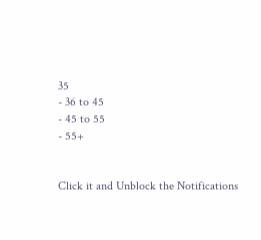35
- 36 to 45
- 45 to 55
- 55+


Click it and Unblock the Notifications